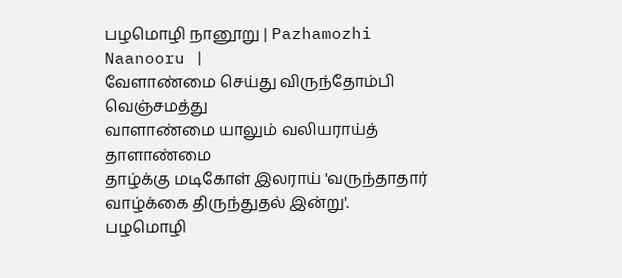பழமொழி நானூறு | Pazhamozhi Naanooru |
வேளாண்மை செய்து விருந்தோம்பி வெஞ்சமத்து
வாளாண்மை யாலும் வலியராய்த் தாளாண்மை
தாழ்க்கு மடிகோள் இலராய் 'வருந்தாதார்
வாழ்க்கை திருந்துதல் இன்று'.
பழமொழி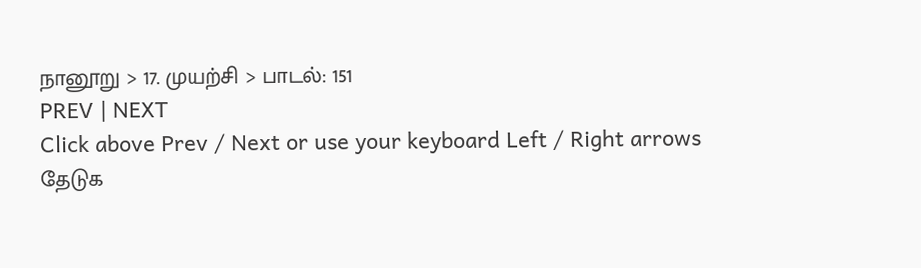நானூறு > 17. முயற்சி > பாடல்: 151
PREV | NEXT
Click above Prev / Next or use your keyboard Left / Right arrows
தேடுக